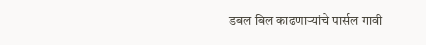डबल बिल काढणाऱ्यांचे पार्सल गावी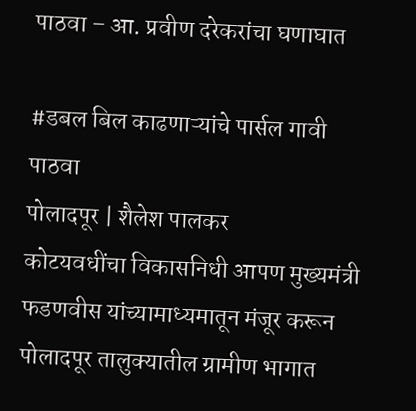पाठवा – आ. प्रवीण दरेकरांचा घणाघात

#डबल बिल काढणाऱ्यांचे पार्सल गावी पाठवा
पोलादपूर | शैलेश पालकर
कोटयवधींचा विकासनिधी आपण मुख्यमंत्री फडणवीस यांच्यामाध्यमातून मंजूर करून पोलादपूर तालुक्यातील ग्रामीण भागात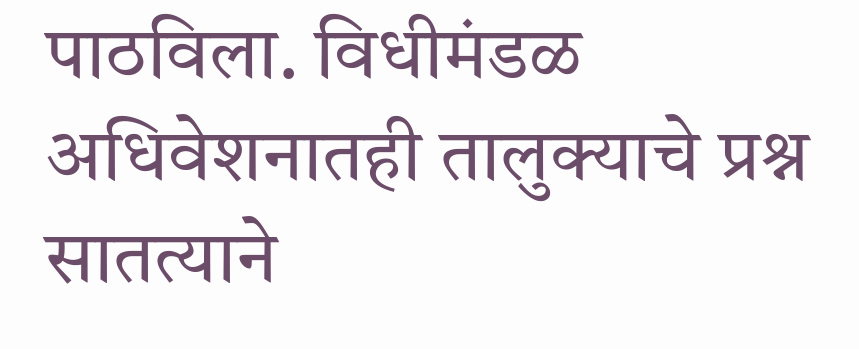पाठविला. विधीमंडळ अधिवेशनातही तालुक्याचे प्रश्न सातत्याने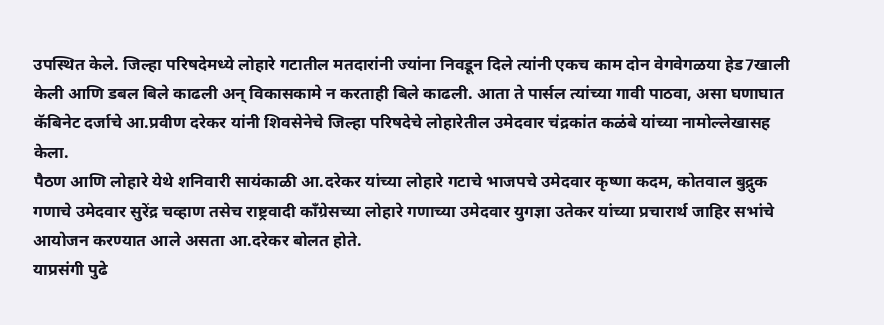उपस्थित केले. जिल्हा परिषदेमध्ये लोहारे गटातील मतदारांनी ज्यांना निवडून दिले त्यांनी एकच काम दोन वेगवेगळया हेड7खाली केली आणि डबल बिले काढली अन् विकासकामे न करताही बिले काढली. आता ते पार्सल त्यांच्या गावी पाठवा, असा घणाघात कॅबिनेट दर्जाचे आ.प्रवीण दरेकर यांनी शिवसेनेचे जिल्हा परिषदेचे लोहारेतील उमेदवार चंद्रकांत कळंबे यांच्या नामोल्लेखासह केला.
पैठण आणि लोहारे येथे शनिवारी सायंकाळी आ.दरेकर यांच्या लोहारे गटाचे भाजपचे उमेदवार कृष्णा कदम, कोतवाल बुद्रुक गणाचे उमेदवार सुरेंद्र चव्हाण तसेच राष्ट्रवादी काँग्रेसच्या लोहारे गणाच्या उमेदवार युगज्ञा उतेकर यांच्या प्रचारार्थ जाहिर सभांचे आयोजन करण्यात आले असता आ.दरेकर बोलत होते.
याप्रसंगी पुढे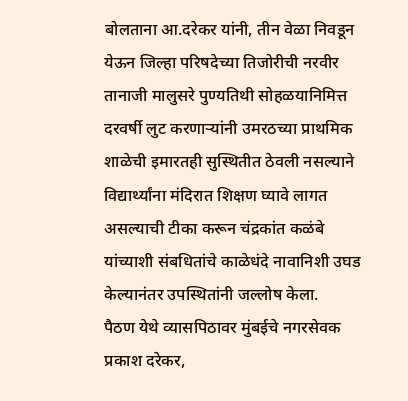बोलताना आ.दरेकर यांनी, तीन वेळा निवडून येऊन जिल्हा परिषदेच्या तिजोरीची नरवीर तानाजी मालुसरे पुण्यतिथी सोहळयानिमित्त दरवर्षी लुट करणाऱ्यांनी उमरठच्या प्राथमिक शाळेची इमारतही सुस्थितीत ठेवली नसल्याने विद्यार्थ्यांना मंदिरात शिक्षण घ्यावे लागत असल्याची टीका करून चंद्रकांत कळंबे यांच्याशी संबधितांचे काळेधंदे नावानिशी उघड केल्यानंतर उपस्थितांनी जल्लोष केला.
पैठण येथे व्यासपिठावर मुंबईचे नगरसेवक प्रकाश दरेकर,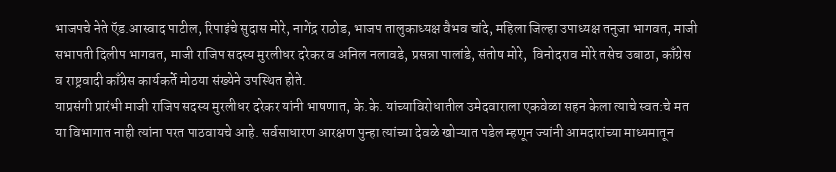भाजपचे नेते ऍड.आस्वाद पाटील, रिपाइंचे सुदास मोरे, नागेंद्र राठोड, भाजप तालुकाध्यक्ष वैभव चांदे, महिला जिल्हा उपाध्यक्ष तनुजा भागवत, माजी सभापती दिलीप भागवत, माजी राजिप सदस्य मुरलीधर दरेकर व अनिल नलावडे, प्रसन्ना पालांडे, संतोष मोरे,  विनोदराव मोरे तसेच उबाठा, काँग्रेस व राष्ट्रवादी काँग्रेस कार्यकर्ते मोठया संख्येने उपस्थित होते.
याप्रसंगी प्रारंभी माजी राजिप सदस्य मुरलीधर दरेकर यांनी भाषणात, के.के. यांच्याविरोधातील उमेदवाराला एकवेळा सहन केला त्याचे स्वत:चे मत या विभागात नाही त्यांना परत पाठवायचे आहे. सर्वसाधारण आरक्षण पुन्हा त्यांच्या देवळे खोऱ्यात पडेल म्हणून ज्यांनी आमदारांच्या माध्यमातून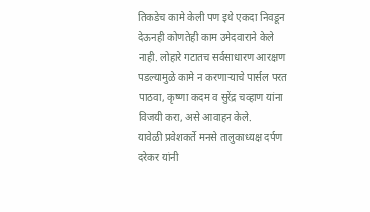तिकडेच कामे केली पण इथे एकदा निवडून देऊनही कोणतेही काम उमेदवाराने केले नाही. लोहारे गटातच सर्वसाधारण आरक्षण पडल्यामुळे कामे न करणाऱ्याचे पार्सल परत पाठवा, कृष्णा कदम व सुरेंद्र चव्हाण यांना विजयी करा, असे आवाहन केले.
यावेळी प्रवेशकर्ते मनसे तालुकाध्यक्ष दर्पण दरेकर यांनी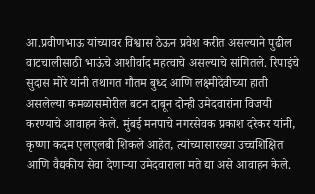आ.प्रवीणभाऊ यांच्यावर विश्वास ठेऊन प्रवेश करीत असल्याने पुढील वाटचालीसाठी भाऊंचे आशीर्वाद महत्वाचे असल्याचे सांगितले. रिपाइंचे सुदास मोरे यांनी तथागत गौतम बुध्द आणि लक्ष्मीदेवीच्या हाती असलेल्या कमळासमोरील बटन दाबून दोन्ही उमेदवारांना विजयी करण्याचे आवाहन केले. मुंबई मनपाचे नगरसेवक प्रकाश दरेकर यांनी, कृष्णा कदम एलएलबी शिकले आहेत, त्यांच्यासारख्या उच्चशिक्षित आणि वैद्यकीय सेवा देणाऱ्या उमेदवाराला मते द्या असे आवाहन केले.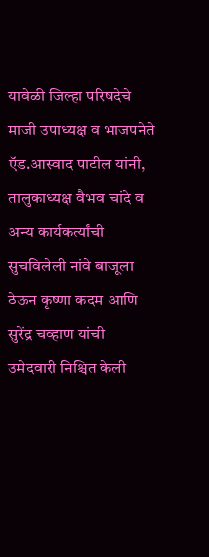यावेळी जिल्हा परिषदेचे माजी उपाध्यक्ष व भाजपनेते ऍड.आस्वाद पाटील यांनी, तालुकाध्यक्ष वैभव चांदे व अन्य कार्यकर्त्यांची सुचविलेली नांवे बाजूला ठेऊन कृष्णा कदम आणि सुरेंद्र चव्हाण यांची उमेदवारी निश्चित केली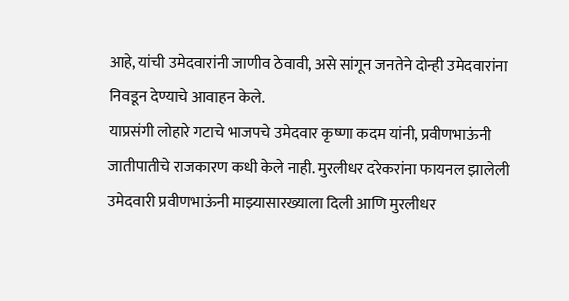आहे, यांची उमेदवारांनी जाणीव ठेवावी, असे सांगून जनतेने दोन्ही उमेदवारांना निवडून देण्याचे आवाहन केले.
याप्रसंगी लोहारे गटाचे भाजपचे उमेदवार कृष्णा कदम यांनी, प्रवीणभाऊंनी जातीपातीचे राजकारण कधी केले नाही. मुरलीधर दरेकरांना फायनल झालेली उमेदवारी प्रवीणभाऊंनी माझ्यासारख्याला दिली आणि मुरलीधर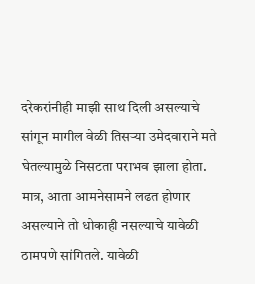दरेकरांनीही माझी साथ दिली असल्याचे सांगून मागील वेळी तिसऱ्या उमेदवाराने मते घेतल्यामुळे निसटता पराभव झाला होता. मात्र, आता आमनेसामने लढत होणार असल्याने तो धोकाही नसल्याचे यावेळी ठामपणे सांगितले. यावेळी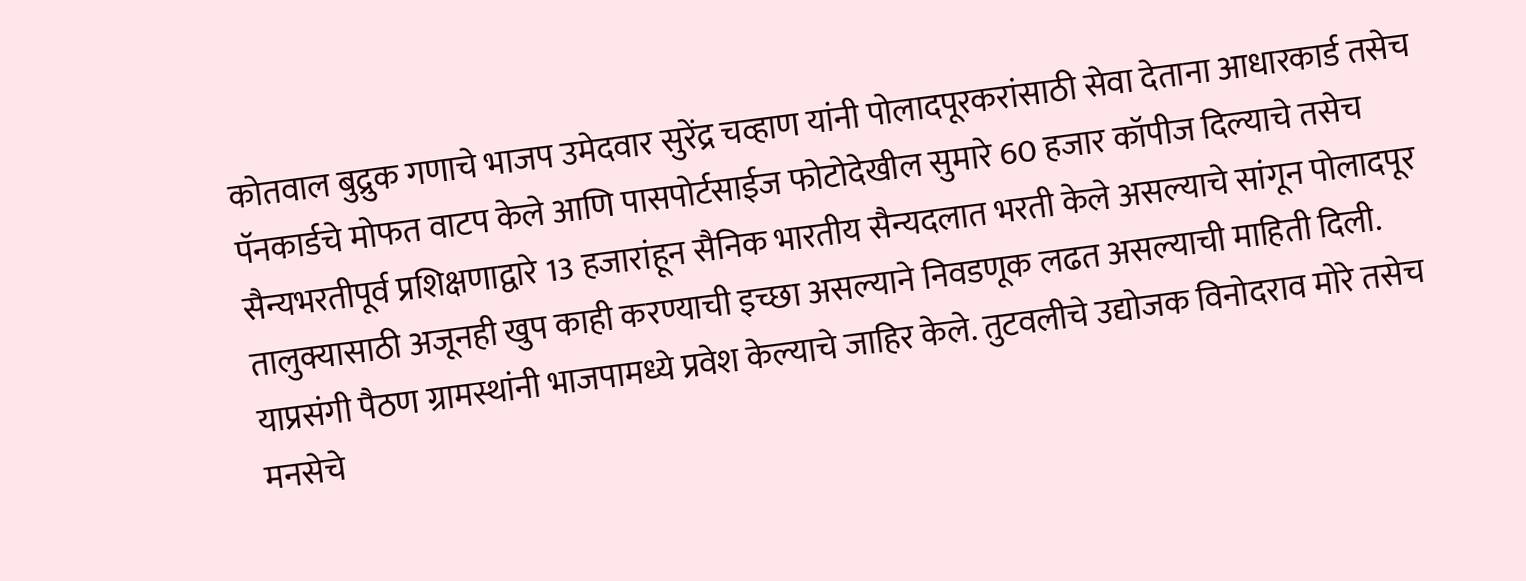कोतवाल बुद्रुक गणाचे भाजप उमेदवार सुरेंद्र चव्हाण यांनी पोलादपूरकरांसाठी सेवा देताना आधारकार्ड तसेच पॅनकार्डचे मोफत वाटप केले आणि पासपोर्टसाईज फोटोदेखील सुमारे 60 हजार कॉपीज दिल्याचे तसेच सैन्यभरतीपूर्व प्रशिक्षणाद्वारे 13 हजारांहून सैनिक भारतीय सैन्यदलात भरती केले असल्याचे सांगून पोलादपूर तालुक्यासाठी अजूनही खुप काही करण्याची इच्छा असल्याने निवडणूक लढत असल्याची माहिती दिली.
याप्रसंगी पैठण ग्रामस्थांनी भाजपामध्ये प्रवेश केल्याचे जाहिर केले. तुटवलीचे उद्योजक विनोदराव मोरे तसेच मनसेचे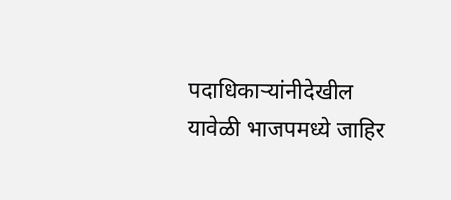पदाधिकाऱ्यांनीदेखील यावेळी भाजपमध्ये जाहिर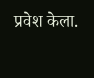प्रवेश केला.